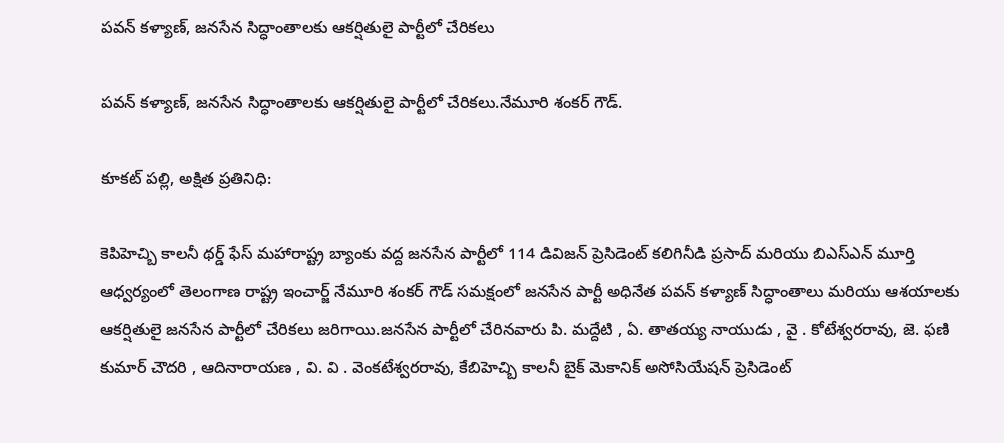పవన్ కళ్యాణ్, జనసేన సిద్ధాంతాలకు ఆకర్షితులై పార్టీలో చేరికలు

పవన్ కళ్యాణ్, జనసేన సిద్ధాంతాలకు ఆకర్షితులై పార్టీలో చేరికలు.నేమూరి శంకర్ గౌడ్.

కూకట్ పల్లి, అక్షిత ప్రతినిధి:

కెపిహెచ్బి కాలనీ థర్డ్ ఫేస్ మహారాష్ట్ర బ్యాంకు వద్ద జనసేన పార్టీలో 114 డివిజన్ ప్రెసిడెంట్ కలిగినీడి ప్రసాద్ మరియు బిఎస్ఎన్ మూర్తి ఆధ్వర్యంలో తెలంగాణ రాష్ట్ర ఇంచార్జ్ నేమూరి శంకర్ గౌడ్ సమక్షంలో జనసేన పార్టీ అధినేత పవన్ కళ్యాణ్ సిద్ధాంతాలు మరియు ఆశయాలకు ఆకర్షితులై జనసేన పార్టీలో చేరికలు జరిగాయి.జనసేన పార్టీలో చేరినవారు పి. మద్దేటి , ఏ. తాతయ్య నాయుడు , వై . కోటేశ్వరరావు, జె. ఫణి కుమార్ చౌదరి , ఆదినారాయణ , వి. వి . వెంకటేశ్వరరావు, కేబిహెచ్బి కాలనీ బైక్ మెకానిక్ అసోసియేషన్ ప్రెసిడెంట్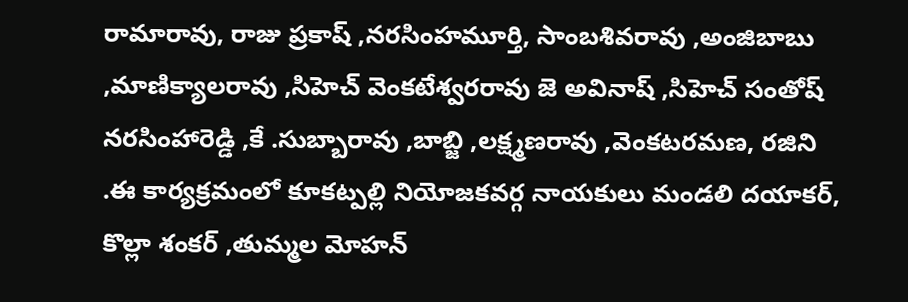రామారావు, రాజు ప్రకాష్ ,నరసింహమూర్తి, సాంబశివరావు ,అంజిబాబు ,మాణిక్యాలరావు ,సిహెచ్ వెంకటేశ్వరరావు జె అవినాష్ ,సిహెచ్ సంతోష్ నరసింహారెడ్డి ,కే .సుబ్బారావు ,బాబ్జి ,లక్ష్మణరావు ,వెంకటరమణ, రజిని .ఈ కార్యక్రమంలో కూకట్పల్లి నియోజకవర్గ నాయకులు మండలి దయాకర్, కొల్లా శంకర్ ,తుమ్మల మోహన్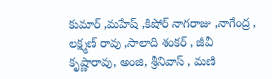కుమార్ ,మహేష్ ,కిషోర్ నాగరాజు ,నాగేంద్ర , లక్ష్మణ్ రావు ,సాలాది శంకర్ , జీవీ కృష్ణారావు, అంజి, శ్రీనివాస్ , మణి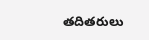తదితరులు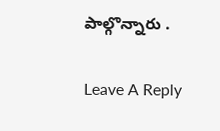పాల్గొన్నారు .

Leave A Reply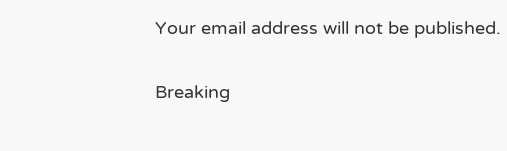Your email address will not be published.

Breaking